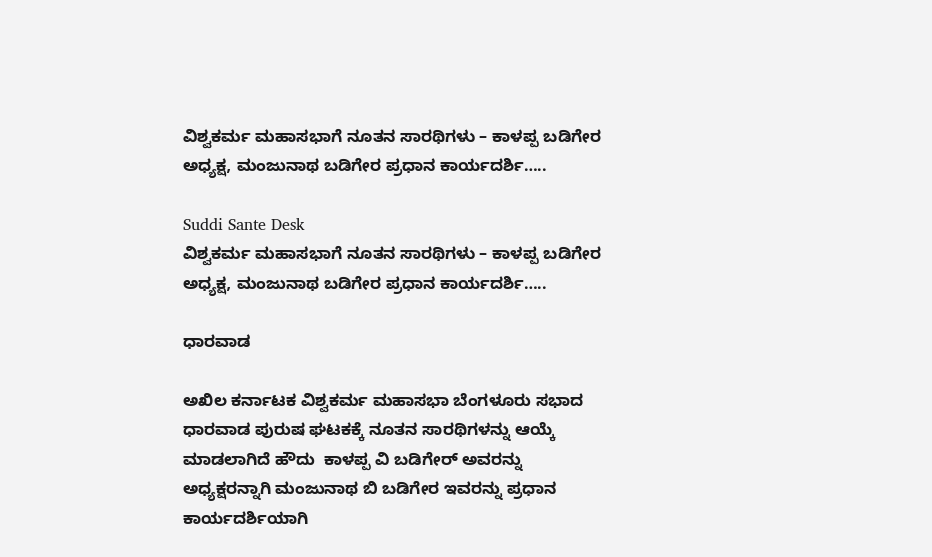ವಿಶ್ವಕರ್ಮ ಮಹಾಸಭಾಗೆ ನೂತನ ಸಾರಥಿಗಳು – ಕಾಳಪ್ಪ ಬಡಿಗೇರ ಅಧ್ಯಕ್ಷ, ಮಂಜುನಾಥ ಬಡಿಗೇರ ಪ್ರಧಾನ ಕಾರ್ಯದರ್ಶಿ…..

Suddi Sante Desk
ವಿಶ್ವಕರ್ಮ ಮಹಾಸಭಾಗೆ ನೂತನ ಸಾರಥಿಗಳು – ಕಾಳಪ್ಪ ಬಡಿಗೇರ ಅಧ್ಯಕ್ಷ, ಮಂಜುನಾಥ ಬಡಿಗೇರ ಪ್ರಧಾನ ಕಾರ್ಯದರ್ಶಿ…..

ಧಾರವಾಡ

ಅಖಿಲ ಕರ್ನಾಟಕ ವಿಶ್ವಕರ್ಮ ಮಹಾಸಭಾ ಬೆಂಗಳೂರು ಸಭಾದ ಧಾರವಾಡ ಪುರುಷ ಘಟಕಕ್ಕೆ ನೂತನ ಸಾರಥಿಗಳನ್ನು ಆಯ್ಕೆ ಮಾಡಲಾಗಿದೆ ಹೌದು  ಕಾಳಪ್ಪ ವಿ ಬಡಿಗೇರ್ ಅವರನ್ನು ಅಧ್ಯಕ್ಷರನ್ನಾಗಿ ಮಂಜುನಾಥ ಬಿ ಬಡಿಗೇರ ಇವರನ್ನು ಪ್ರಧಾನ ಕಾರ್ಯದರ್ಶಿಯಾಗಿ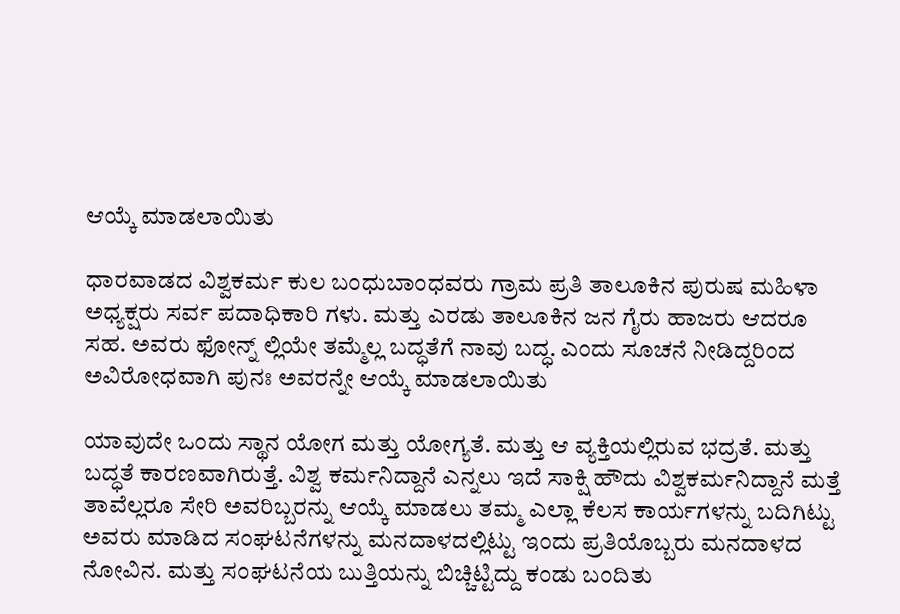ಆಯ್ಕೆ ಮಾಡಲಾಯಿತು

ಧಾರವಾಡದ ವಿಶ್ವಕರ್ಮ ಕುಲ ಬಂಧುಬಾಂಧವರು ಗ್ರಾಮ ಪ್ರತಿ ತಾಲೂಕಿನ ಪುರುಷ ಮಹಿಳಾ ಅಧ್ಯಕ್ಷರು ಸರ್ವ ಪದಾಧಿಕಾರಿ ಗಳು. ಮತ್ತು ಎರಡು ತಾಲೂಕಿನ ಜನ ಗೈರು ಹಾಜರು ಆದರೂ ಸಹ. ಅವರು ಫೋನ್ನ್ ಲ್ಲಿಯೇ ತಮ್ಮೆಲ್ಲ ಬದ್ಧತೆಗೆ ನಾವು ಬದ್ಧ. ಎಂದು ಸೂಚನೆ ನೀಡಿದ್ದರಿಂದ ಅವಿರೋಧವಾಗಿ ಪುನಃ ಅವರನ್ನೇ ಆಯ್ಕೆ ಮಾಡಲಾಯಿತು

ಯಾವುದೇ ಒಂದು ಸ್ಥಾನ ಯೋಗ ಮತ್ತು ಯೋಗ್ಯತೆ. ಮತ್ತು ಆ ವ್ಯಕ್ತಿಯಲ್ಲಿರುವ ಭದ್ರತೆ. ಮತ್ತು ಬದ್ಧತೆ ಕಾರಣವಾಗಿರುತ್ತೆ. ವಿಶ್ವ ಕರ್ಮನಿದ್ದಾನೆ ಎನ್ನಲು ಇದೆ ಸಾಕ್ಷಿ ಹೌದು ವಿಶ್ವಕರ್ಮನಿದ್ದಾನೆ ಮತ್ತೆ ತಾವೆಲ್ಲರೂ ಸೇರಿ ಅವರಿಬ್ಬರನ್ನು ಆಯ್ಕೆ ಮಾಡಲು ತಮ್ಮ ಎಲ್ಲಾ ಕೆಲಸ ಕಾರ್ಯಗಳನ್ನು ಬದಿಗಿಟ್ಟು ಅವರು ಮಾಡಿದ ಸಂಘಟನೆಗಳನ್ನು ಮನದಾಳದಲ್ಲಿಟ್ಟು ಇಂದು ಪ್ರತಿಯೊಬ್ಬರು ಮನದಾಳದ ನೋವಿನ. ಮತ್ತು ಸಂಘಟನೆಯ ಬುತ್ತಿಯನ್ನು ಬಿಚ್ಚಿಟ್ಟಿದ್ದು ಕಂಡು ಬಂದಿತು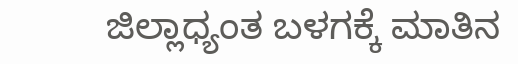ಜಿಲ್ಲಾಧ್ಯಂತ ಬಳಗಕ್ಕೆ ಮಾತಿನ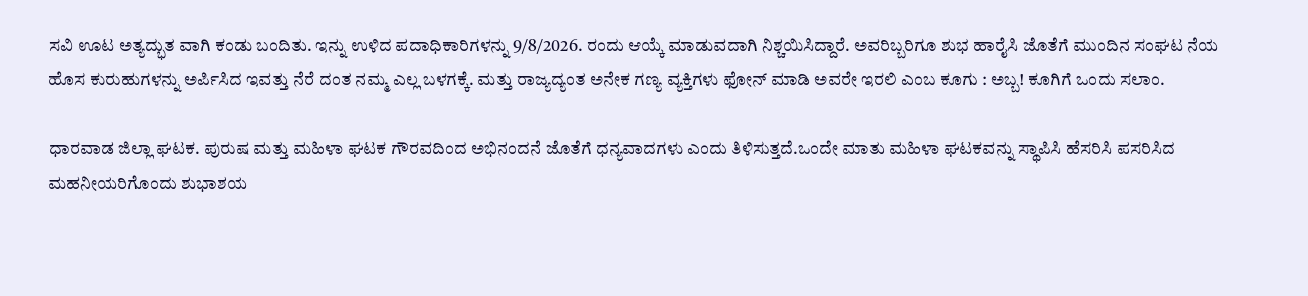ಸವಿ ಊಟ ಅತ್ಯದ್ಭುತ ವಾಗಿ ಕಂಡು ಬಂದಿತು. ಇನ್ನು ಉಳಿದ ಪದಾಧಿಕಾರಿಗಳನ್ನು 9/8/2026. ರಂದು ಆಯ್ಕೆ ಮಾಡುವದಾಗಿ ನಿಶ್ಚಯಿಸಿದ್ದಾರೆ. ಅವರಿಬ್ಬರಿಗೂ ಶುಭ ಹಾರೈಸಿ ಜೊತೆಗೆ ಮುಂದಿನ ಸಂಘಟ ನೆಯ ಹೊಸ ಕುರುಹುಗಳನ್ನು ಅರ್ಪಿಸಿದ ಇವತ್ತು ನೆರೆ ದಂತ ನಮ್ಮ ಎಲ್ಲ ಬಳಗಕ್ಕೆ. ಮತ್ತು ರಾಜ್ಯದ್ಯಂತ ಅನೇಕ ಗಣ್ಯ ವ್ಯಕ್ತಿಗಳು ಫೋನ್ ಮಾಡಿ ಅವರೇ ಇರಲಿ ಎಂಬ ಕೂಗು : ಅಬ್ಬ! ಕೂಗಿಗೆ ಒಂದು ಸಲಾಂ.

ಧಾರವಾಡ ಜಿಲ್ಲಾ ಘಟಕ. ಪುರುಷ ಮತ್ತು ಮಹಿಳಾ ಘಟಕ ಗೌರವದಿಂದ ಅಭಿನಂದನೆ ಜೊತೆಗೆ ಧನ್ಯವಾದಗಳು ಎಂದು ತಿಳಿಸುತ್ತದೆ.ಒಂದೇ ಮಾತು ಮಹಿಳಾ ಘಟಕವನ್ನು ಸ್ಥಾಪಿಸಿ ಹೆಸರಿಸಿ ಪಸರಿಸಿದ ಮಹನೀಯರಿಗೊಂದು ಶುಭಾಶಯ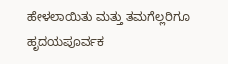ಹೇಳಲಾಯಿತು ಮತ್ತು ತಮಗೆಲ್ಲರಿಗೂ ಹೃದಯಪೂರ್ವಕ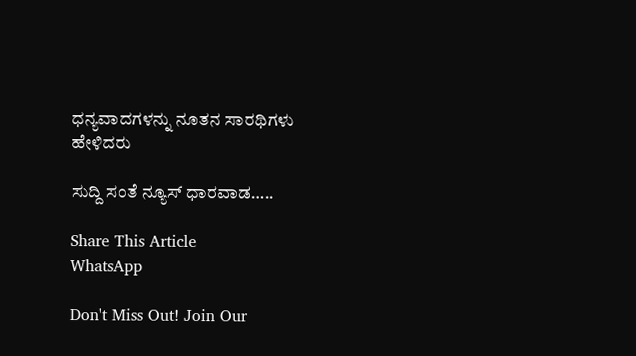ಧನ್ಯವಾದಗಳನ್ನು ನೂತನ ಸಾರಥಿಗಳು ಹೇಳಿದರು

ಸುದ್ದಿ ಸಂತೆ ನ್ಯೂಸ್ ಧಾರವಾಡ…..

Share This Article
WhatsApp

Don't Miss Out! Join Our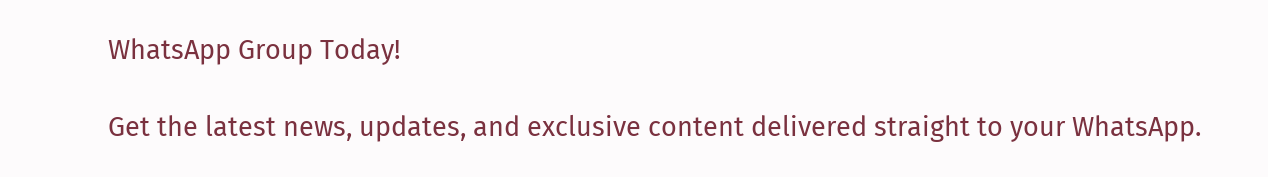WhatsApp Group Today!

Get the latest news, updates, and exclusive content delivered straight to your WhatsApp.